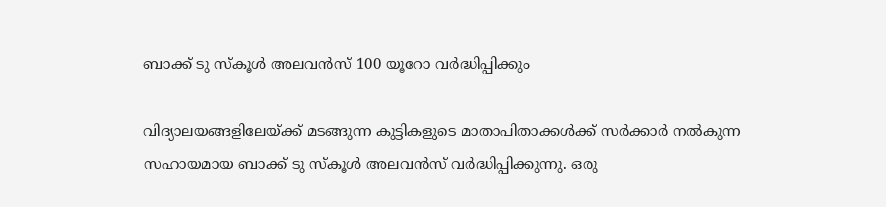ബാക്ക് ടു സ്‌കൂള്‍ അലവന്‍സ് 100 യൂറോ വര്‍ദ്ധിപ്പിക്കും

വിദ്യാലയങ്ങളിലേയ്ക്ക് മടങ്ങുന്ന കുട്ടികളുടെ മാതാപിതാക്കള്‍ക്ക് സര്‍ക്കാര്‍ നല്‍കുന്ന സഹായമായ ബാക്ക് ടു സ്‌കൂള്‍ അലവന്‍സ് വര്‍ദ്ധിപ്പിക്കുന്നു. ഒരു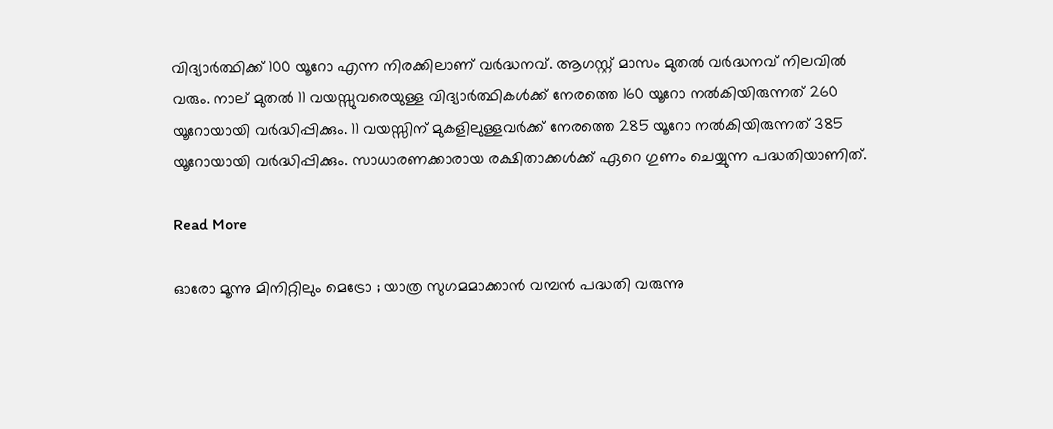വിദ്യാര്‍ത്ഥിക്ക് 100 യൂറോ എന്ന നിരക്കിലാണ് വര്‍ദ്ധനവ്. ആഗസ്റ്റ് മാസം മുതല്‍ വര്‍ദ്ധനവ് നിലവില്‍ വരും. നാല് മുതല്‍ 11 വയസ്സുവരെയുള്ള വിദ്യാര്‍ത്ഥികള്‍ക്ക് നേരത്തെ 160 യൂറോ നല്‍കിയിരുന്നത് 260 യൂറോയായി വര്‍ദ്ധിപ്പിക്കും. 11 വയസ്സിന് മുകളിലുള്ളവര്‍ക്ക് നേരത്തെ 285 യൂറോ നല്‍കിയിരുന്നത് 385 യൂറോയായി വര്‍ദ്ധിപ്പിക്കും. സാധാരണക്കാരായ രക്ഷിതാക്കള്‍ക്ക് ഏറെ ഗുണം ചെയ്യുന്ന പദ്ധതിയാണിത്.

Read More

ഓരോ മൂന്നു മിനിറ്റിലും മെട്രോ ; യാത്ര സുഗമമാക്കാന്‍ വമ്പന്‍ പദ്ധതി വരുന്നു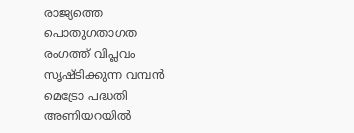രാജ്യത്തെ പൊതുഗതാഗത രംഗത്ത് വിപ്ലവം സൃഷ്ടിക്കുന്ന വമ്പന്‍ മെട്രോ പദ്ധതി അണിയറയില്‍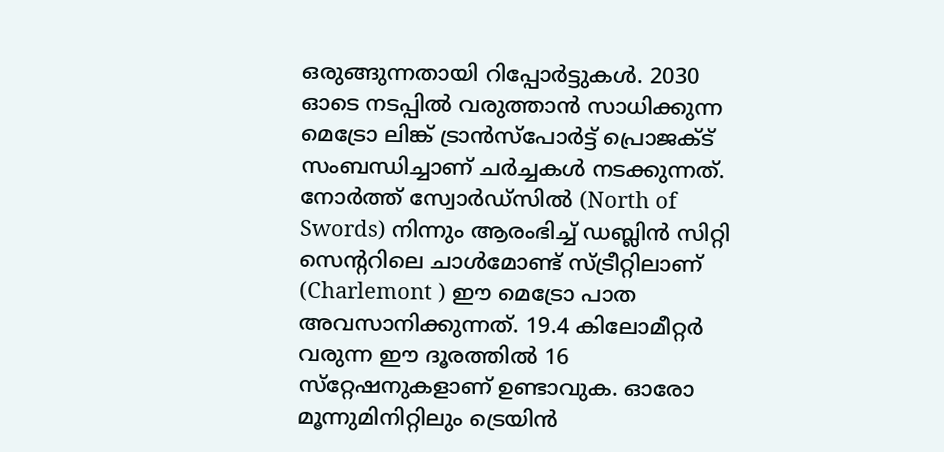ഒരുങ്ങുന്നതായി റിപ്പോര്‍ട്ടുകള്‍. 2030 ഓടെ നടപ്പില്‍ വരുത്താന്‍ സാധിക്കുന്ന മെട്രോ ലിങ്ക് ട്രാന്‍സ്‌പോര്‍ട്ട് പ്രൊജക്ട് സംബന്ധിച്ചാണ് ചര്‍ച്ചകള്‍ നടക്കുന്നത്. നോര്‍ത്ത് സ്വോര്‍ഡ്‌സില്‍ (North of Swords) നിന്നും ആരംഭിച്ച് ഡബ്ലിന്‍ സിറ്റി സെന്ററിലെ ചാള്‍മോണ്ട് സ്ട്രീറ്റിലാണ് (Charlemont ) ഈ മെട്രോ പാത അവസാനിക്കുന്നത്. 19.4 കിലോമീറ്റര്‍ വരുന്ന ഈ ദൂരത്തില്‍ 16 സ്‌റ്റേഷനുകളാണ് ഉണ്ടാവുക. ഓരോ മൂന്നുമിനിറ്റിലും ട്രെയിന്‍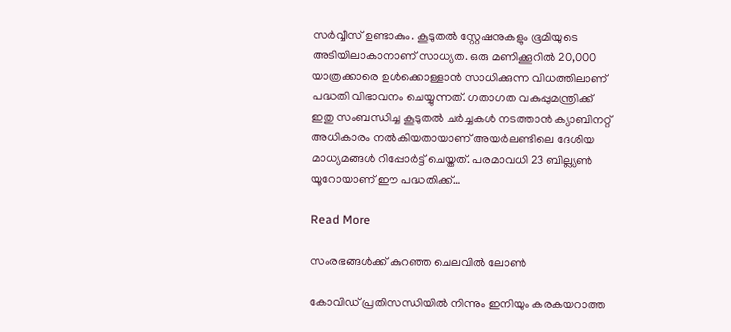സര്‍വ്വീസ് ഉണ്ടാകും. കൂടുതല്‍ സ്റ്റേഷനുകളും ഭൂമിയുടെ അടിയിലാകാനാണ് സാധ്യത. ഒരു മണിക്കൂറില്‍ 20,000 യാത്രക്കാരെ ഉള്‍ക്കൊള്ളാന്‍ സാധിക്കുന്ന വിധത്തിലാണ് പദ്ധതി വിഭാവനം ചെയ്യുന്നത്. ഗതാഗത വകുപ്പുമന്ത്രിക്ക് ഇതു സംബന്ധിച്ച കൂടുതല്‍ ചര്‍ച്ചകള്‍ നടത്താന്‍ ക്യാബിനറ്റ് അധികാരം നല്‍കിയതായാണ് അയര്‍ലണ്ടിലെ ദേശിയ മാധ്യമങ്ങള്‍ റിപ്പോര്‍ട്ട് ചെയ്തത്. പരമാവധി 23 ബില്ല്യണ്‍ യൂറോയാണ് ഈ പദ്ധതിക്ക്…

Read More

സംരഭങ്ങള്‍ക്ക് കുറഞ്ഞ ചെലവില്‍ ലോണ്‍

കോവിഡ് പ്രതിസന്ധിയില്‍ നിന്നും ഇനിയും കരകയറാത്ത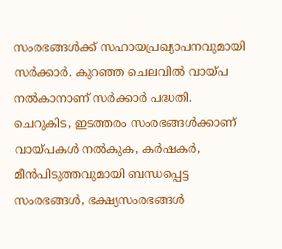സംരഭങ്ങള്‍ക്ക് സഹായപ്രഖ്യാപനവുമായി സര്‍ക്കാര്‍. കുറഞ്ഞ ചെലവില്‍ വായ്പ നല്‍കാനാണ്‌ സര്‍ക്കാര്‍ പദ്ധതി. ചെറുകിട, ഇടത്തരം സംരഭങ്ങള്‍ക്കാണ് വായ്പകള്‍ നല്‍കുക, കര്‍ഷകര്‍, മീന്‍പിടുത്തവുമായി ബന്ധപ്പെട്ട സംരഭങ്ങള്‍, ഭക്ഷ്യസംരഭങ്ങള്‍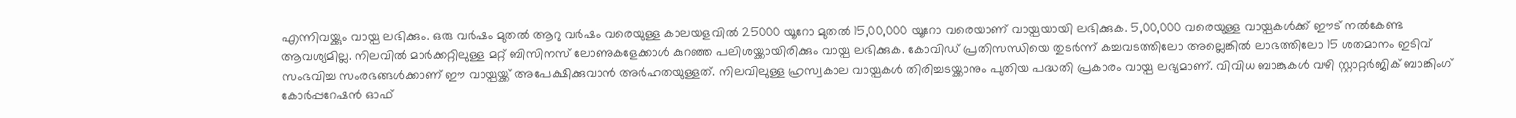എന്നിവയ്ക്കും വായ്പ ലഭിക്കും. ഒരു വര്‍ഷം മുതല്‍ ആറു വര്‍ഷം വരെയുള്ള കാലയളവില്‍ 25000 യൂറോ മുതല്‍ 15,00,000 യൂറോ വരെയാണ് വായ്പയായി ലഭിക്കുക. 5,00,000 വരെയുള്ള വായ്പകള്‍ക്ക് ഈട് നല്‍കേണ്ട ആവശ്യമില്ല. നിലവില്‍ മാര്‍ക്കറ്റിലുള്ള മറ്റ് ബിസിനസ് ലോണുകളേക്കാള്‍ കുറഞ്ഞ പലിശയ്ക്കായിരിക്കും വായ്പ ലഭിക്കുക. കോവിഡ് പ്രതിസന്ധിയെ തുടര്‍ന്ന് കച്ചവടത്തിലോ അല്ലെങ്കില്‍ ലാഭത്തിലോ 15 ശതമാനം ഇടിവ് സംഭവിച്ച സംരഭങ്ങള്‍ക്കാണ് ഈ വായ്പയ്ക്ക് അപേക്ഷിക്കുവാന്‍ അര്‍ഹതയുള്ളത്. നിലവിലുള്ള ഹ്രസ്വകാല വായ്പകള്‍ തിരിച്ചടയ്ക്കാനും പുതിയ പദ്ധതി പ്രകാരം വായ്പ ലഭ്യമാണ്. വിവിധ ബാങ്കുകള്‍ വഴി സ്റ്റാറ്റര്‍ജിക് ബാങ്കിംഗ് കോര്‍പ്പറേഷന്‍ ഓഫ്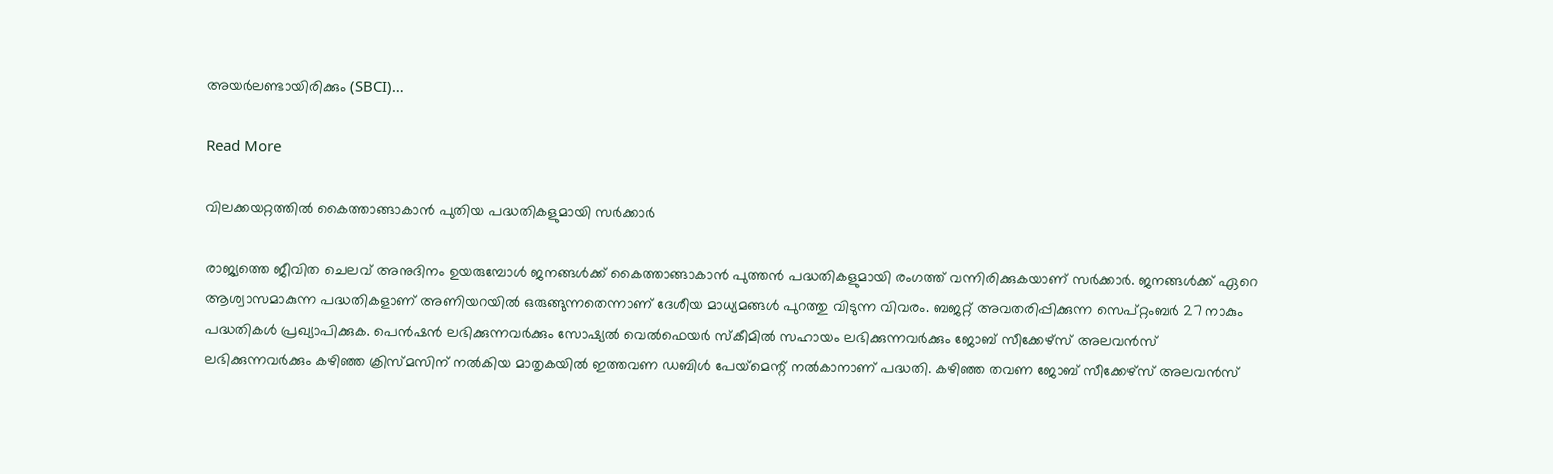അയര്‍ലണ്ടായിരിക്കും (SBCI)…

Read More

വിലക്കയറ്റത്തില്‍ കൈത്താങ്ങാകാന്‍ പുതിയ പദ്ധതികളുമായി സര്‍ക്കാര്‍

രാജ്യത്തെ ജീവിത ചെലവ് അനുദിനം ഉയരുമ്പോള്‍ ജനങ്ങള്‍ക്ക് കൈത്താങ്ങാകാന്‍ പുത്തന്‍ പദ്ധതികളുമായി രംഗത്ത് വന്നിരിക്കുകയാണ് സര്‍ക്കാര്‍. ജനങ്ങള്‍ക്ക് ഏറെ ആശ്വാസമാകുന്ന പദ്ധതികളാണ് അണിയറയില്‍ ഒരുങ്ങുന്നതെന്നാണ് ദേശീയ മാധ്യമങ്ങള്‍ പുറത്തു വിടുന്ന വിവരം. ബജറ്റ് അവതരിപ്പിക്കുന്ന സെപ്റ്റംബര്‍ 27 നാകും പദ്ധതികള്‍ പ്രഖ്യാപിക്കുക. പെന്‍ഷന്‍ ലഭിക്കുന്നവര്‍ക്കും സോഷ്യല്‍ വെല്‍ഫെയര്‍ സ്‌കീമില്‍ സഹായം ലഭിക്കുന്നവര്‍ക്കും ജോബ് സീക്കേഴ്‌സ് അലവന്‍സ് ലഭിക്കുന്നവര്‍ക്കും കഴിഞ്ഞ ക്രിസ്മസിന് നല്‍കിയ മാതൃകയില്‍ ഇത്തവണ ഡബിള്‍ പേയ്‌മെന്റ് നല്‍കാനാണ് പദ്ധതി. കഴിഞ്ഞ തവണ ജോബ് സീക്കേഴ്‌സ് അലവന്‍സ്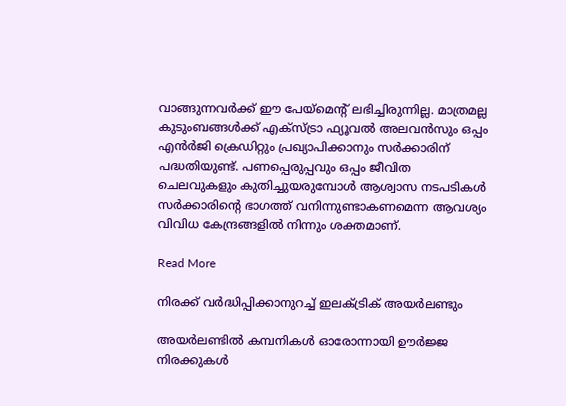വാങ്ങുന്നവര്‍ക്ക് ഈ പേയ്‌മെന്റ് ലഭിച്ചിരുന്നില്ല. മാത്രമല്ല കുടുംബങ്ങള്‍ക്ക് എക്‌സ്ട്രാ ഫ്യൂവല്‍ അലവന്‍സും ഒപ്പം എന്‍ര്‍ജി ക്രെഡിറ്റും പ്രഖ്യാപിക്കാനും സര്‍ക്കാരിന് പദ്ധതിയുണ്ട്. പണപ്പെരുപ്പവും ഒപ്പം ജീവിത ചെലവുകളും കുതിച്ചുയരുമ്പോള്‍ ആശ്വാസ നടപടികള്‍ സര്‍ക്കാരിന്റെ ഭാഗത്ത് വനിന്നുണ്ടാകണമെന്ന ആവശ്യം വിവിധ കേന്ദ്രങ്ങളില്‍ നിന്നും ശക്തമാണ്.

Read More

നിരക്ക് വര്‍ദ്ധിപ്പിക്കാനുറച്ച് ഇലക്ട്രിക് അയര്‍ലണ്ടും

അയര്‍ലണ്ടില്‍ കമ്പനികള്‍ ഓരോന്നായി ഊര്‍ജ്ജ നിരക്കുകള്‍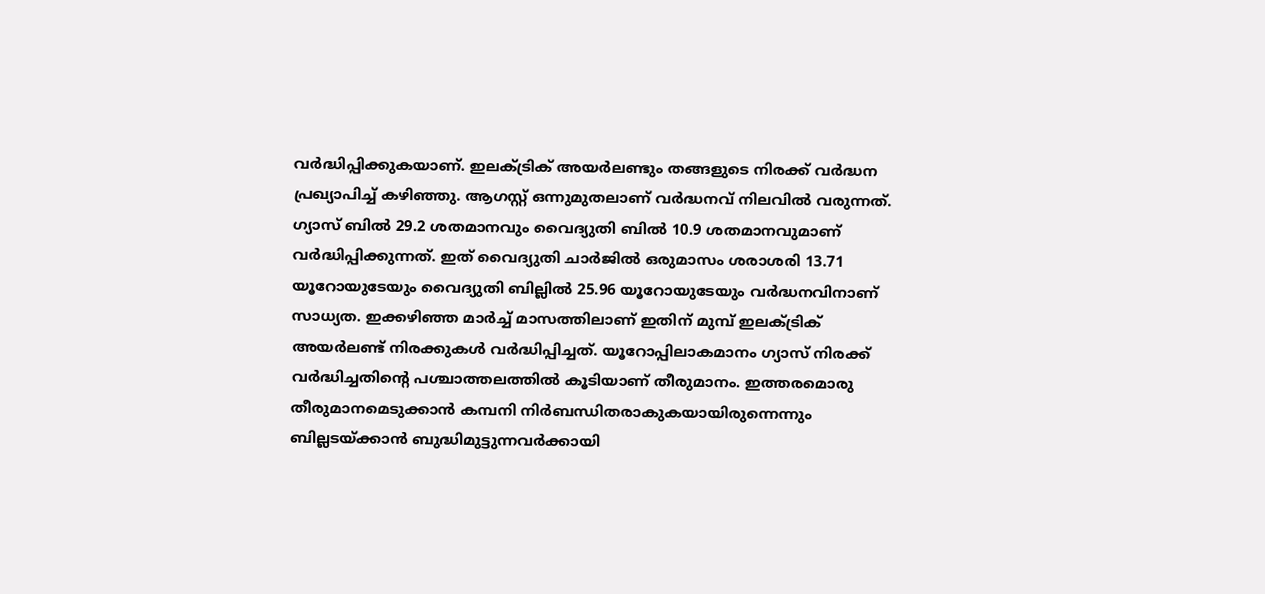വര്‍ദ്ധിപ്പിക്കുകയാണ്. ഇലക്ട്രിക് അയര്‍ലണ്ടും തങ്ങളുടെ നിരക്ക് വര്‍ദ്ധന പ്രഖ്യാപിച്ച് കഴിഞ്ഞു. ആഗസ്റ്റ് ഒന്നുമുതലാണ് വര്‍ദ്ധനവ് നിലവില്‍ വരുന്നത്. ഗ്യാസ് ബില്‍ 29.2 ശതമാനവും വൈദ്യുതി ബില്‍ 10.9 ശതമാനവുമാണ് വര്‍ദ്ധിപ്പിക്കുന്നത്. ഇത് വൈദ്യുതി ചാര്‍ജില്‍ ഒരുമാസം ശരാശരി 13.71 യൂറോയുടേയും വൈദ്യുതി ബില്ലില്‍ 25.96 യൂറോയുടേയും വര്‍ദ്ധനവിനാണ് സാധ്യത. ഇക്കഴിഞ്ഞ മാര്‍ച്ച് മാസത്തിലാണ് ഇതിന് മുമ്പ് ഇലക്ട്രിക് അയര്‍ലണ്ട് നിരക്കുകള്‍ വര്‍ദ്ധിപ്പിച്ചത്. യൂറോപ്പിലാകമാനം ഗ്യാസ് നിരക്ക് വര്‍ദ്ധിച്ചതിന്റെ പശ്ചാത്തലത്തില്‍ കൂടിയാണ് തീരുമാനം. ഇത്തരമൊരു തീരുമാനമെടുക്കാന്‍ കമ്പനി നിര്‍ബന്ധിതരാകുകയായിരുന്നെന്നും ബില്ലടയ്ക്കാന്‍ ബുദ്ധിമുട്ടുന്നവര്‍ക്കായി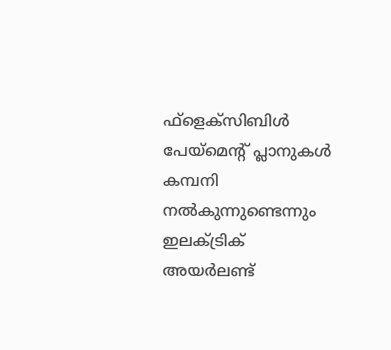ഫ്‌ളെക്‌സിബിള്‍ പേയ്‌മെന്റ് പ്ലാനുകള്‍ കമ്പനി നല്‍കുന്നുണ്ടെന്നും ഇലക്ട്രിക് അയര്‍ലണ്ട്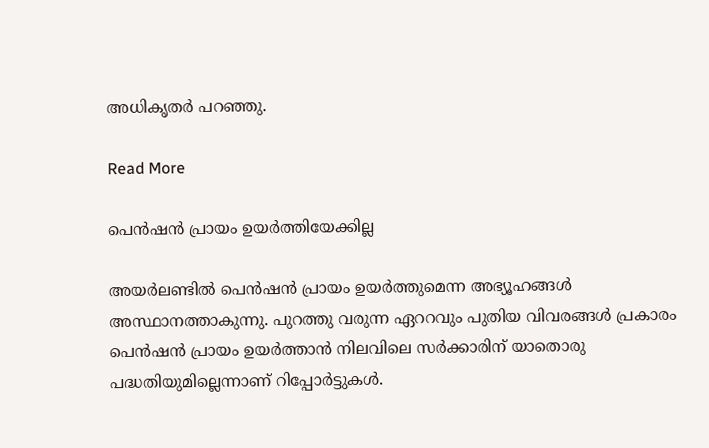അധികൃതര്‍ പറഞ്ഞു.

Read More

പെന്‍ഷന്‍ പ്രായം ഉയര്‍ത്തിയേക്കില്ല

അയര്‍ലണ്ടില്‍ പെന്‍ഷന്‍ പ്രായം ഉയര്‍ത്തുമെന്ന അഭ്യൂഹങ്ങള്‍ അസ്ഥാനത്താകുന്നു. പുറത്തു വരുന്ന ഏററവും പുതിയ വിവരങ്ങള്‍ പ്രകാരം പെന്‍ഷന്‍ പ്രായം ഉയര്‍ത്താന്‍ നിലവിലെ സര്‍ക്കാരിന് യാതൊരു പദ്ധതിയുമില്ലെന്നാണ് റിപ്പോര്‍ട്ടുകള്‍.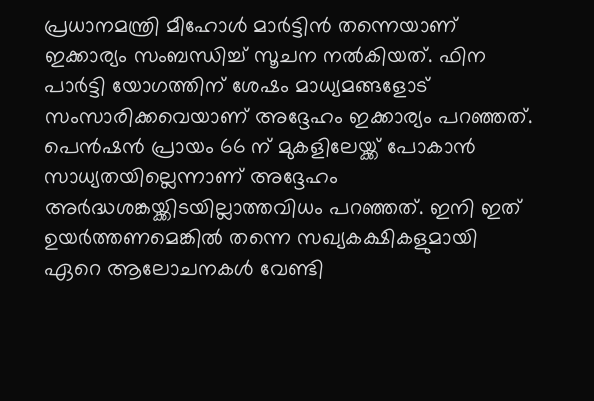പ്രധാനമന്ത്രി മീഹോള്‍ മാര്‍ട്ടിന്‍ തന്നെയാണ് ഇക്കാര്യം സംബന്ധിച്ച് സൂചന നല്‍കിയത്. ഫിന പാര്‍ട്ടി യോഗത്തിന് ശേഷം മാധ്യമങ്ങളോട് സംസാരിക്കവെയാണ് അദ്ദേഹം ഇക്കാര്യം പറഞ്ഞത്. പെന്‍ഷന്‍ പ്രായം 66 ന് മുകളിലേയ്ക്ക് പോകാന്‍ സാധ്യതയില്ലെന്നാണ് അദ്ദേഹം അര്‍ദ്ധശങ്കയ്ക്കിടയില്ലാത്തവിധം പറഞ്ഞത്. ഇനി ഇത് ഉയര്‍ത്തണമെങ്കില്‍ തന്നെ സഖ്യകക്ഷികളുമായി ഏറെ ആലോചനകള്‍ വേണ്ടി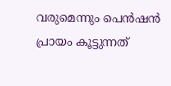വരുമെന്നും പെന്‍ഷന്‍ പ്രായം കൂട്ടുന്നത്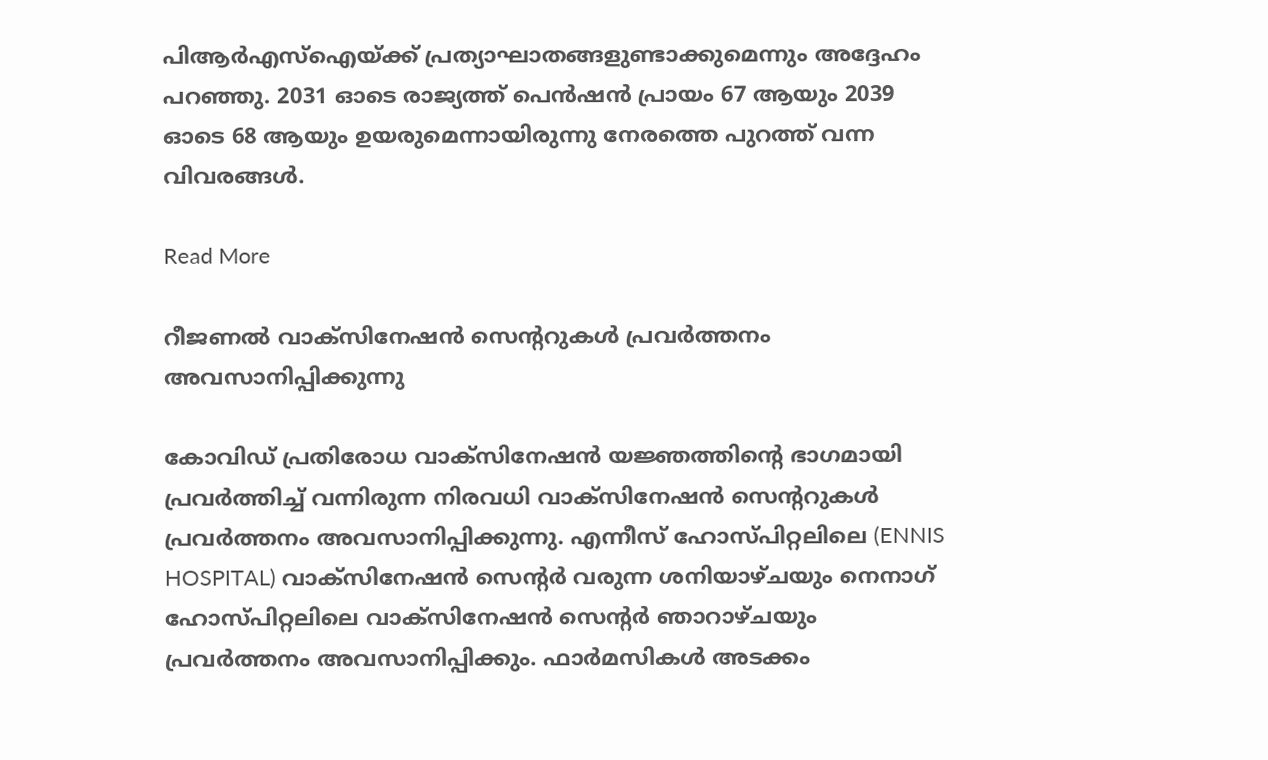പിആര്‍എസ്‌ഐയ്ക്ക് പ്രത്യാഘാതങ്ങളുണ്ടാക്കുമെന്നും അദ്ദേഹം പറഞ്ഞു. 2031 ഓടെ രാജ്യത്ത് പെന്‍ഷന്‍ പ്രായം 67 ആയും 2039 ഓടെ 68 ആയും ഉയരുമെന്നായിരുന്നു നേരത്തെ പുറത്ത് വന്ന വിവരങ്ങള്‍.

Read More

റീജണല്‍ വാക്‌സിനേഷന്‍ സെന്ററുകള്‍ പ്രവര്‍ത്തനം അവസാനിപ്പിക്കുന്നു

കോവിഡ് പ്രതിരോധ വാക്‌സിനേഷന്‍ യജ്ഞത്തിന്റെ ഭാഗമായി പ്രവര്‍ത്തിച്ച് വന്നിരുന്ന നിരവധി വാക്‌സിനേഷന്‍ സെന്ററുകള്‍ പ്രവര്‍ത്തനം അവസാനിപ്പിക്കുന്നു. എന്നീസ് ഹോസ്പിറ്റലിലെ (ENNIS HOSPITAL) വാക്‌സിനേഷന്‍ സെന്റര്‍ വരുന്ന ശനിയാഴ്ചയും നെനാഗ് ഹോസ്പിറ്റലിലെ വാക്‌സിനേഷന്‍ സെന്റര്‍ ഞാറാഴ്ചയും പ്രവര്‍ത്തനം അവസാനിപ്പിക്കും. ഫാര്‍മസികള്‍ അടക്കം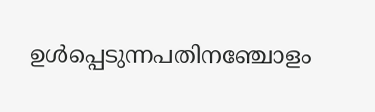ഉള്‍പ്പെടുന്നപതിനഞ്ചോളം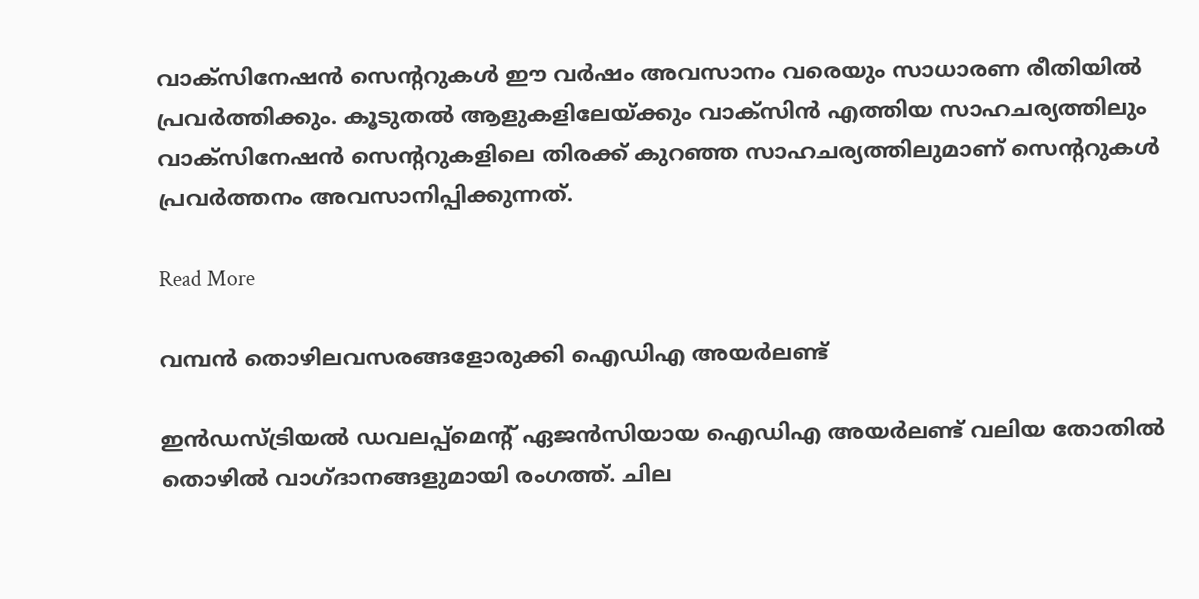വാക്‌സിനേഷന്‍ സെന്ററുകള്‍ ഈ വര്‍ഷം അവസാനം വരെയും സാധാരണ രീതിയില്‍ പ്രവര്‍ത്തിക്കും. കൂടുതല്‍ ആളുകളിലേയ്ക്കും വാക്‌സിന്‍ എത്തിയ സാഹചര്യത്തിലും വാക്‌സിനേഷന്‍ സെന്ററുകളിലെ തിരക്ക് കുറഞ്ഞ സാഹചര്യത്തിലുമാണ് സെന്ററുകള്‍ പ്രവര്‍ത്തനം അവസാനിപ്പിക്കുന്നത്.

Read More

വമ്പന്‍ തൊഴിലവസരങ്ങളോരുക്കി ഐഡിഎ അയര്‍ലണ്ട്

ഇന്‍ഡസ്ട്രിയല്‍ ഡവലപ്പ്‌മെന്റ് ഏജന്‍സിയായ ഐഡിഎ അയര്‍ലണ്ട് വലിയ തോതില്‍ തൊഴില്‍ വാഗ്ദാനങ്ങളുമായി രംഗത്ത്. ചില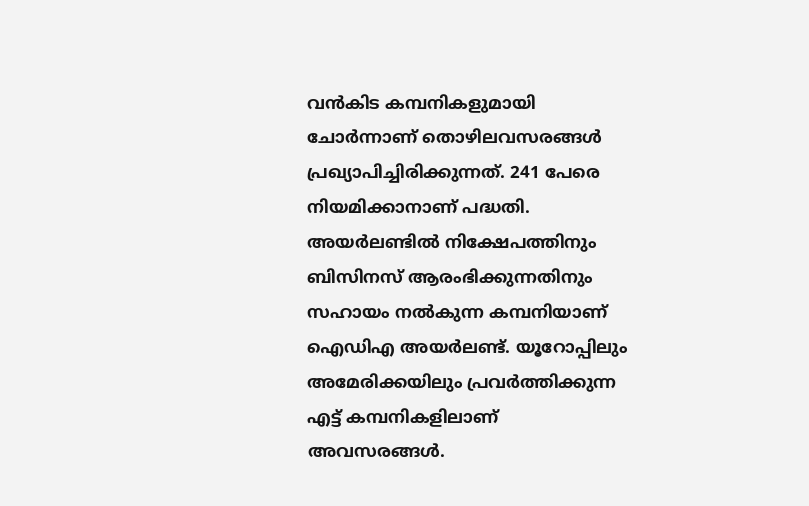വന്‍കിട കമ്പനികളുമായി ചോര്‍ന്നാണ് തൊഴിലവസരങ്ങള്‍ പ്രഖ്യാപിച്ചിരിക്കുന്നത്. 241 പേരെ നിയമിക്കാനാണ് പദ്ധതി. അയര്‍ലണ്ടില്‍ നിക്ഷേപത്തിനും ബിസിനസ് ആരംഭിക്കുന്നതിനും സഹായം നല്‍കുന്ന കമ്പനിയാണ് ഐഡിഎ അയര്‍ലണ്ട്. യൂറോപ്പിലും അമേരിക്കയിലും പ്രവര്‍ത്തിക്കുന്ന എട്ട് കമ്പനികളിലാണ് അവസരങ്ങള്‍.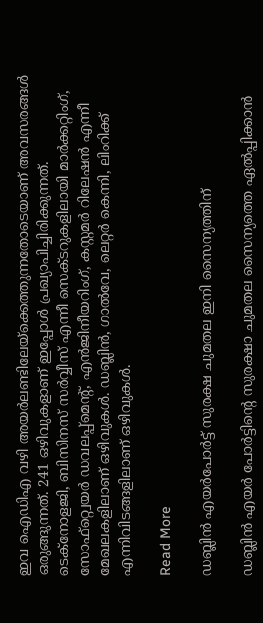ഇവ ഐഡിഎ വഴി അയര്‍ലണ്ടിലേയ്‌ക്കെത്തുന്നതോടെയാണ് അവസരങ്ങള്‍ ഒരുങ്ങുന്നത്. 241 ഒഴിവുകളാണ് ഇപ്പോള്‍ പ്രഖ്യാപിച്ചിരിക്കുന്നത്. ടെക്‌നോളജി, ബിസിനസ് സര്‍വ്വീസ് എന്നീ സെക്ടറുകളിലായി മാര്‍ക്കറ്റിംഗ്, സോഫ്‌റ്റ്വെയര്‍ ഡവലപ്പ്‌മെന്റ്, എന്‍ജിനീയറിംഗ്, കസ്റ്റമര്‍ റിലേഷന്‍ എന്നീ മേഖലകളിലാണ് ഒഴിവുകള്‍. ഡബ്ലിന്‍, ഗാല്‍വേ, ലെറ്റര്‍ കെന്നി, ലിംറിക്ക് എന്നിവിടങ്ങളിലാണ് ഒഴിവുകള്‍.

Read More

ഡബ്ലിന്‍ എയര്‍പോര്‍ട്ട് സുരക്ഷ ചുമതല ഇനി സൈന്യത്തിന്

ഡബ്ലിന്‍ എയര്‍ പോര്‍ട്ടിന്റെ സുരക്ഷാ ചുമതല സൈന്യത്തെ ഏല്‍പ്പിക്കാന്‍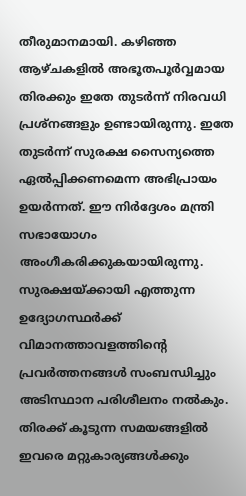തീരുമാനമായി. കഴിഞ്ഞ ആഴ്ചകളില്‍ അഭൂതപൂര്‍വ്വമായ തിരക്കും ഇതേ തുടര്‍ന്ന് നിരവധി പ്രശ്‌നങ്ങളും ഉണ്ടായിരുന്നു. ഇതേ തുടര്‍ന്ന് സുരക്ഷ സൈന്യത്തെ ഏല്‍പ്പിക്കണമെന്ന അഭിപ്രായം ഉയര്‍ന്നത്. ഈ നിര്‍ദ്ദേശം മന്ത്രി സഭായോഗം അംഗീകരിക്കുകയായിരുന്നു. സുരക്ഷയ്ക്കായി എത്തുന്ന ഉദ്യോഗസ്ഥര്‍ക്ക് വിമാനത്താവളത്തിന്റെ പ്രവര്‍ത്തനങ്ങള്‍ സംബന്ധിച്ചും അടിസ്ഥാന പരിശീലനം നല്‍കും. തിരക്ക് കൂടുന്ന സമയങ്ങളില്‍ ഇവരെ മറ്റുകാര്യങ്ങള്‍ക്കും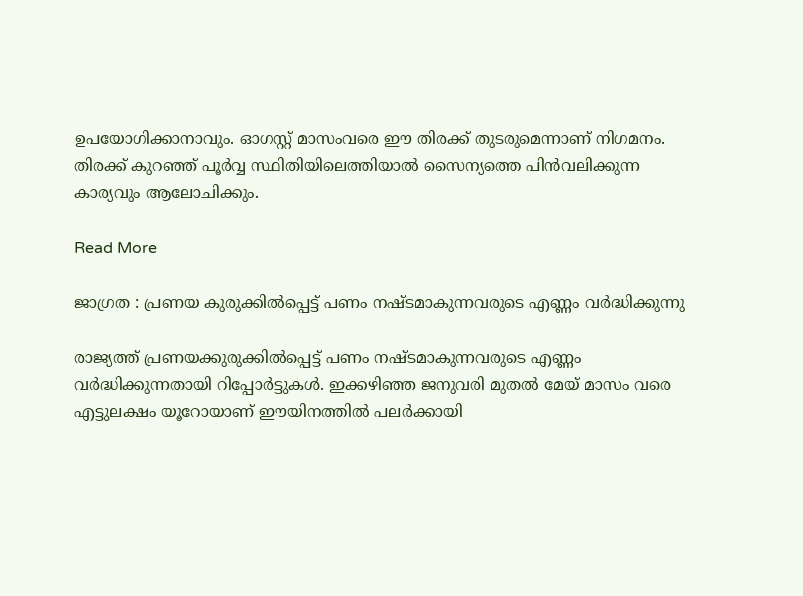ഉപയോഗിക്കാനാവും. ഓഗസ്റ്റ് മാസംവരെ ഈ തിരക്ക് തുടരുമെന്നാണ് നിഗമനം. തിരക്ക് കുറഞ്ഞ് പൂര്‍വ്വ സ്ഥിതിയിലെത്തിയാല്‍ സൈന്യത്തെ പിന്‍വലിക്കുന്ന കാര്യവും ആലോചിക്കും.

Read More

ജാഗ്രത : പ്രണയ കുരുക്കില്‍പ്പെട്ട് പണം നഷ്ടമാകുന്നവരുടെ എണ്ണം വര്‍ദ്ധിക്കുന്നു

രാജ്യത്ത് പ്രണയക്കുരുക്കില്‍പ്പെട്ട് പണം നഷ്ടമാകുന്നവരുടെ എണ്ണം വര്‍ദ്ധിക്കുന്നതായി റിപ്പോര്‍ട്ടുകള്‍. ഇക്കഴിഞ്ഞ ജനുവരി മുതല്‍ മേയ് മാസം വരെ എട്ടുലക്ഷം യൂറോയാണ് ഈയിനത്തില്‍ പലര്‍ക്കായി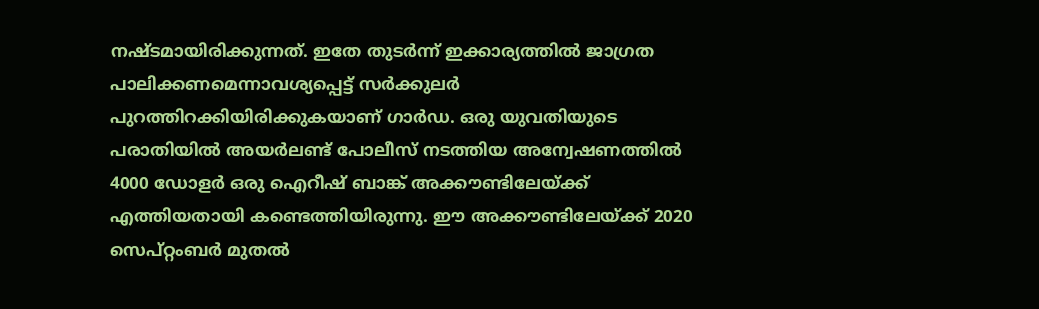നഷ്ടമായിരിക്കുന്നത്. ഇതേ തുടര്‍ന്ന് ഇക്കാര്യത്തില്‍ ജാഗ്രത പാലിക്കണമെന്നാവശ്യപ്പെട്ട് സര്‍ക്കുലര്‍ പുറത്തിറക്കിയിരിക്കുകയാണ് ഗാര്‍ഡ. ഒരു യുവതിയുടെ പരാതിയില്‍ അയര്‍ലണ്ട് പോലീസ് നടത്തിയ അന്വേഷണത്തില്‍ 4000 ഡോളര്‍ ഒരു ഐറീഷ് ബാങ്ക് അക്കൗണ്ടിലേയ്ക്ക് എത്തിയതായി കണ്ടെത്തിയിരുന്നു. ഈ അക്കൗണ്ടിലേയ്ക്ക് 2020 സെപ്റ്റംബര്‍ മുതല്‍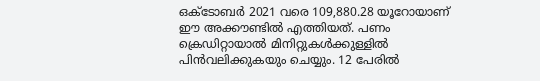ഒക്ടോബര്‍ 2021 വരെ 109,880.28 യൂറോയാണ് ഈ അക്കൗണ്ടില്‍ എത്തിയത്. പണം ക്രെഡിറ്റായാല്‍ മിനിറ്റുകള്‍ക്കുള്ളില്‍ പിന്‍വലിക്കുകയും ചെയ്യും. 12 പേരില്‍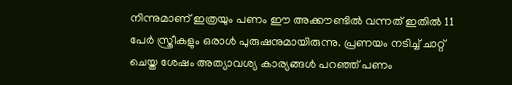നിന്നുമാണ് ഇത്രയും പണം ഈ അക്കൗണ്ടില്‍ വന്നത് ഇതില്‍ 11 പേര്‍ സ്ത്രീകളും ഒരാള്‍ പുരുഷനുമായിരുന്നു. പ്രണയം നടിച്ച് ചാറ്റ് ചെയ്ത ശേഷം അത്യാവശ്യ കാര്യങ്ങള്‍ പറഞ്ഞ് പണം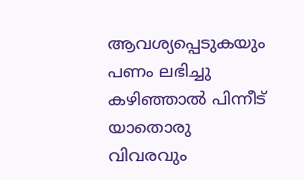ആവശ്യപ്പെടുകയും പണം ലഭിച്ചു കഴിഞ്ഞാല്‍ പിന്നീട് യാതൊരു വിവരവും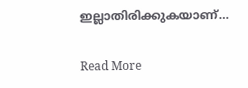ഇല്ലാതിരിക്കുകയാണ്…

Read More